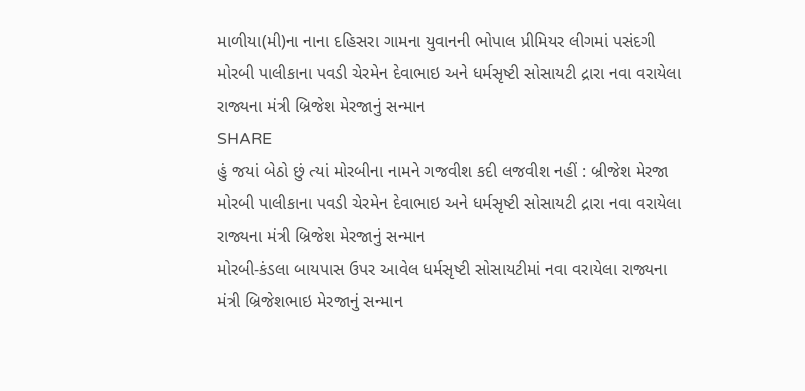માળીયા(મી)ના નાના દહિસરા ગામના યુવાનની ભોપાલ પ્રીમિયર લીગમાં પસંદગી
મોરબી પાલીકાના પવડી ચેરમેન દેવાભાઇ અને ધર્મસૃષ્ટી સોસાયટી દ્રારા નવા વરાયેલા રાજ્યના મંત્રી બ્રિજેશ મેરજાનું સન્માન
SHARE
હું જયાં બેઠો છું ત્યાં મોરબીના નામને ગજવીશ કદી લજવીશ નહીં : બ્રીજેશ મેરજા
મોરબી પાલીકાના પવડી ચેરમેન દેવાભાઇ અને ધર્મસૃષ્ટી સોસાયટી દ્રારા નવા વરાયેલા રાજ્યના મંત્રી બ્રિજેશ મેરજાનું સન્માન
મોરબી-કંડલા બાયપાસ ઉપર આવેલ ધર્મસૃષ્ટી સોસાયટીમાં નવા વરાયેલા રાજ્યના મંત્રી બ્રિજેશભાઇ મેરજાનું સન્માન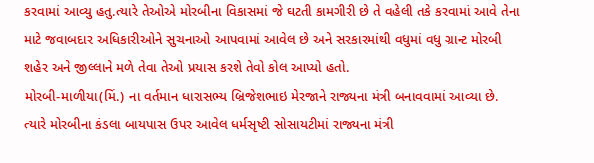કરવામાં આવ્યુ હતુ.ત્યારે તેઓએ મોરબીના વિકાસમાં જે ઘટતી કામગીરી છે તે વહેલી તકે કરવામાં આવે તેના માટે જવાબદાર અધિકારીઓને સુચનાઓ આપવામાં આવેલ છે અને સરકારમાંથી વધુમાં વધુ ગ્રાન્ટ મોરબી શહેર અને જીલ્લાને મળે તેવા તેઓ પ્રયાસ કરશે તેવો કોલ આપ્યો હતો.
મોરબી-માળીયા(મિં.) ના વર્તમાન ધારાસભ્ય બ્રિજેશભાઇ મેરજાને રાજ્યના મંત્રી બનાવવામાં આવ્યા છે. ત્યારે મોરબીના કંડલા બાયપાસ ઉપર આવેલ ધર્મસૃષ્ટી સોસાયટીમાં રાજ્યના મંત્રી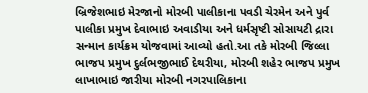બ્રિજેશભાઇ મેરજાનો મોરબી પાલીકાના પવડી ચેરમેન અને પુર્વ પાલીકા પ્રમુખ દેવાભાઇ અવાડીયા અને ધર્મસૃષ્ટી સોસાયટી દ્રારા સન્માન કાર્યક્રમ યોજવામાં આવ્યો હતો.આ તકે મોરબી જિલ્લા ભાજપ પ્રમુખ દુર્લભજીભાઈ દેથરીયા, મોરબી શહેર ભાજપ પ્રમુખ લાખાભાઇ જારીયા મોરબી નગરપાલિકાના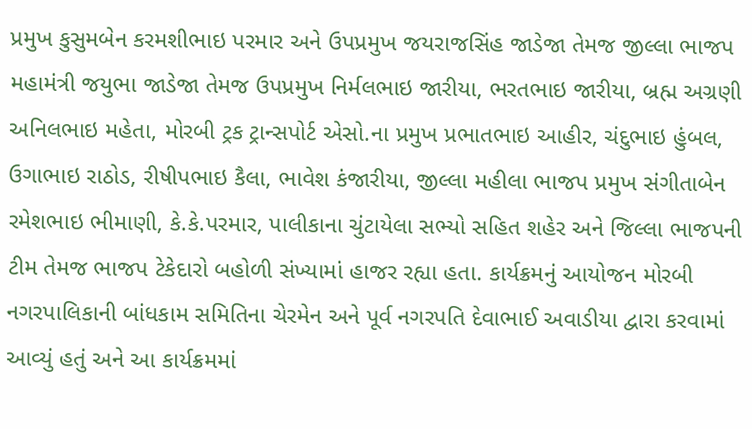પ્રમુખ કુસુમબેન કરમશીભાઇ પરમાર અને ઉપપ્રમુખ જયરાજસિંહ જાડેજા તેમજ જીલ્લા ભાજપ મહામંત્રી જયુભા જાડેજા તેમજ ઉપપ્રમુખ નિર્મલભાઇ જારીયા, ભરતભાઇ જારીયા, બ્રહ્મ અગ્રણી અનિલભાઇ મહેતા, મોરબી ટ્રક ટ્રાન્સપોર્ટ એસો.ના પ્રમુખ પ્રભાતભાઇ આહીર, ચંદુભાઇ હુંબલ, ઉગાભાઇ રાઠોડ, રીષીપભાઇ કૈલા, ભાવેશ કંજારીયા, જીલ્લા મહીલા ભાજપ પ્રમુખ સંગીતાબેન રમેશભાઇ ભીમાણી, કે.કે.પરમાર, પાલીકાના ચુંટાયેલા સભ્યો સહિત શહેર અને જિલ્લા ભાજપની ટીમ તેમજ ભાજપ ટેકેદારો બહોળી સંખ્યામાં હાજર રહ્યા હતા. કાર્યક્રમનું આયોજન મોરબી નગરપાલિકાની બાંધકામ સમિતિના ચેરમેન અને પૂર્વ નગરપતિ દેવાભાઈ અવાડીયા દ્વારા કરવામાં આવ્યું હતું અને આ કાર્યક્રમમાં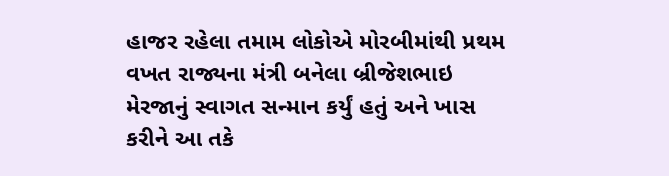હાજર રહેલા તમામ લોકોએ મોરબીમાંથી પ્રથમ વખત રાજ્યના મંત્રી બનેલા બ્રીજેશભાઇ મેરજાનું સ્વાગત સન્માન કર્યું હતું અને ખાસ કરીને આ તકે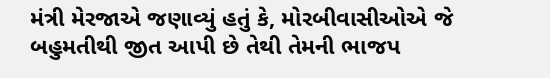મંત્રી મેરજાએ જણાવ્યું હતું કે, મોરબીવાસીઓએ જે બહુમતીથી જીત આપી છે તેથી તેમની ભાજપ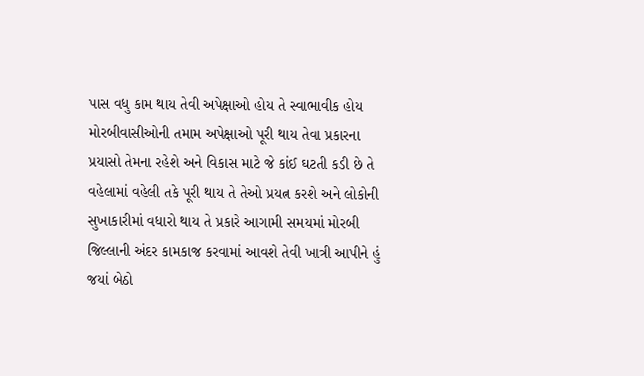પાસ વધુ કામ થાય તેવી અપેક્ષાઓ હોય તે સ્વાભાવીક હોય મોરબીવાસીઓની તમામ અપેક્ષાઓ પૂરી થાય તેવા પ્રકારના પ્રયાસો તેમના રહેશે અને વિકાસ માટે જે કાંઈ ઘટતી કડી છે તે વહેલામાં વહેલી તકે પૂરી થાય તે તેઓ પ્રયત્ન કરશે અને લોકોની સુખાકારીમાં વધારો થાય તે પ્રકારે આગામી સમયમાં મોરબી જિલ્લાની અંદર કામકાજ કરવામાં આવશે તેવી ખાત્રી આપીને હું જયાં બેઠો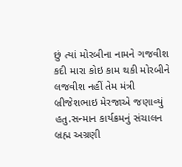છું ત્યાં મોરબીના નામને ગજવીશ કદી મારા કોઇ કામ થકી મોરબીને લજવીશ નહીં તેમ મંત્રી બ્રીજેશભાઇ મેરજાએ જણાવ્યું હતુ.સન્માન કાર્યક્રમનું સંચાલન બ્રહ્મ અગ્રણી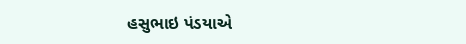હસુભાઇ પંડયાએ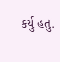કર્યુ હતુ.